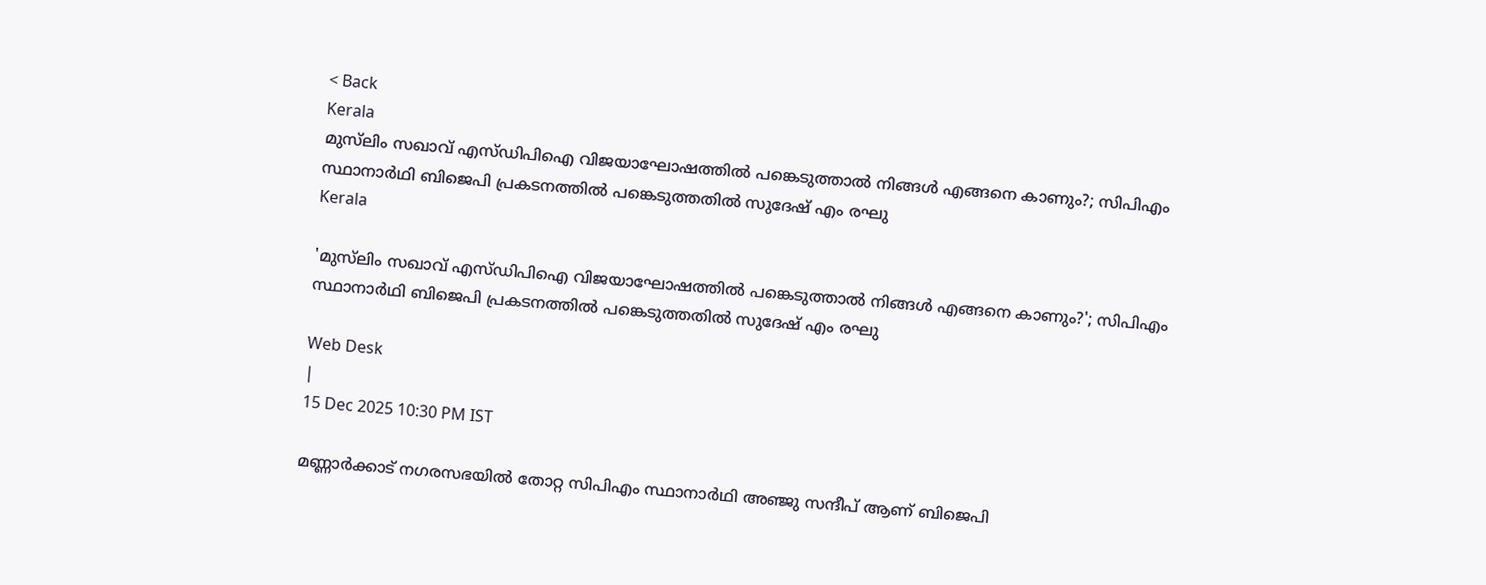< Back
Kerala
മുസ്‌ലിം സഖാവ് എസ്ഡിപിഐ വിജയാഘോഷത്തിൽ പങ്കെടുത്താൽ നിങ്ങൾ എങ്ങനെ കാണും?; സിപിഎം സ്ഥാനാർഥി ബിജെപി പ്രകടനത്തിൽ പങ്കെടുത്തതിൽ സുദേഷ് എം രഘു
Kerala

'മുസ്‌ലിം സഖാവ് എസ്ഡിപിഐ വിജയാഘോഷത്തിൽ പങ്കെടുത്താൽ നിങ്ങൾ എങ്ങനെ കാണും?'; സിപിഎം സ്ഥാനാർഥി ബിജെപി പ്രകടനത്തിൽ പങ്കെടുത്തതിൽ സുദേഷ് എം രഘു

Web Desk
|
15 Dec 2025 10:30 PM IST

മണ്ണാർക്കാട് നഗരസഭയിൽ തോറ്റ സിപിഎം സ്ഥാനാർഥി അ‍ഞ്ജു സന്ദീപ് ആണ് ബിജെപി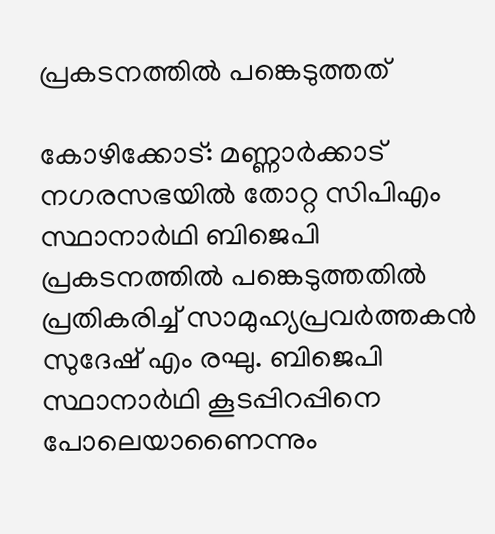പ്രകടനത്തിൽ പങ്കെടുത്തത്

കോഴിക്കോട്: മണ്ണാർക്കാട് നഗരസഭയിൽ തോറ്റ സിപിഎം സ്ഥാനാർഥി ബിജെപി പ്രകടനത്തിൽ പങ്കെടുത്തതിൽ പ്രതികരിച്ച് സാമുഹ്യപ്രവർത്തകൻ സുദേഷ് എം രഘു. ബിജെപി സ്ഥാനാർഥി കൂടപ്പിറപ്പിനെ പോലെയാണൈന്നും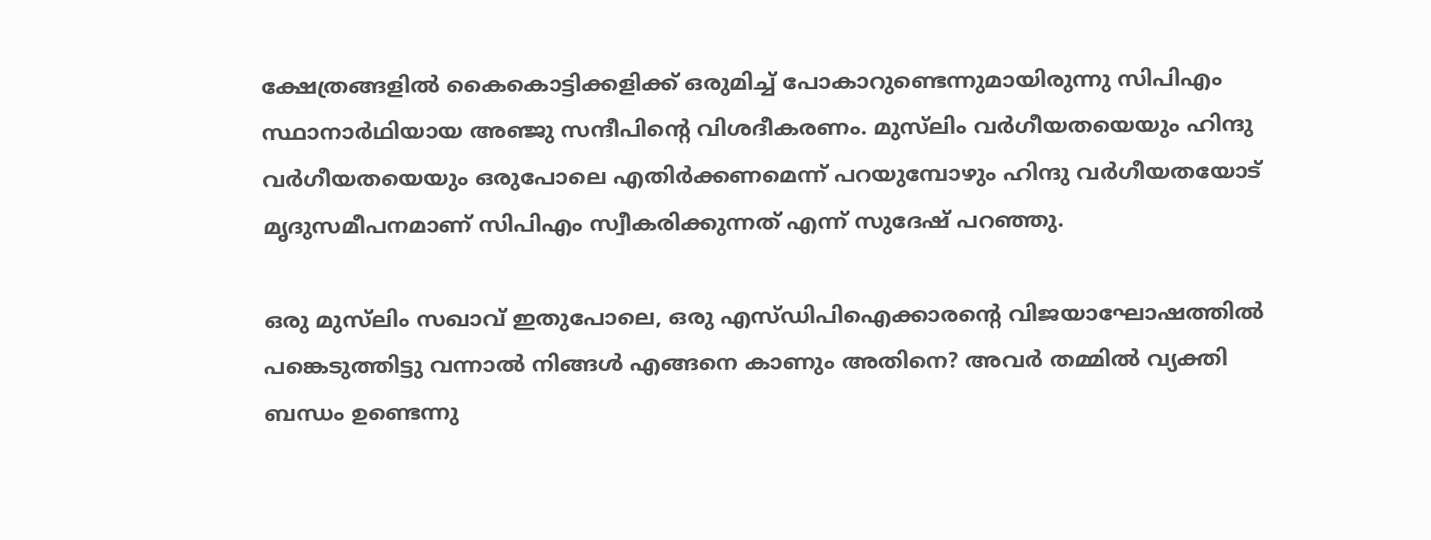ക്ഷേത്രങ്ങളിൽ കൈകൊട്ടിക്കളിക്ക് ഒരുമിച്ച് പോകാറുണ്ടെന്നുമായിരുന്നു സിപിഎം സ്ഥാനാർഥിയായ അഞ്ജു സന്ദീപിന്റെ വിശദീകരണം. മുസ്‌ലിം വർഗീയതയെയും ഹിന്ദു വർഗീയതയെയും ഒരുപോലെ എതിർക്കണമെന്ന് പറയുമ്പോഴും ഹിന്ദു വർഗീയതയോട് മൃദുസമീപനമാണ് സിപിഎം സ്വീകരിക്കുന്നത് എന്ന് സുദേഷ് പറഞ്ഞു.

ഒരു മുസ്‌ലിം സഖാവ് ഇതുപോലെ, ഒരു എസ്ഡിപിഐക്കാരന്റെ വിജയാഘോഷത്തിൽ പങ്കെടുത്തിട്ടു വന്നാൽ നിങ്ങൾ എങ്ങനെ കാണും അതിനെ? അവർ തമ്മിൽ വ്യക്തി ബന്ധം ഉണ്ടെന്നു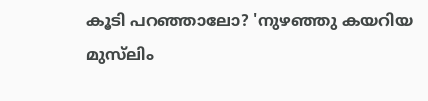കൂടി പറഞ്ഞാലോ? 'നുഴഞ്ഞു കയറിയ മുസ്‌ലിം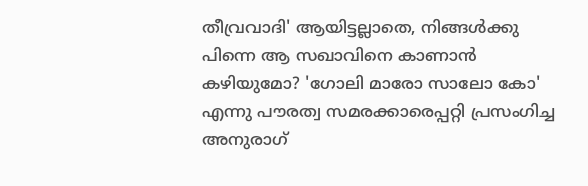തീവ്രവാദി' ആയിട്ടല്ലാതെ, നിങ്ങൾക്കു പിന്നെ ആ സഖാവിനെ കാണാൻ കഴിയുമോ? 'ഗോലി മാരോ സാലോ കോ' എന്നു പൗരത്വ സമരക്കാരെപ്പറ്റി പ്രസംഗിച്ച അനുരാഗ്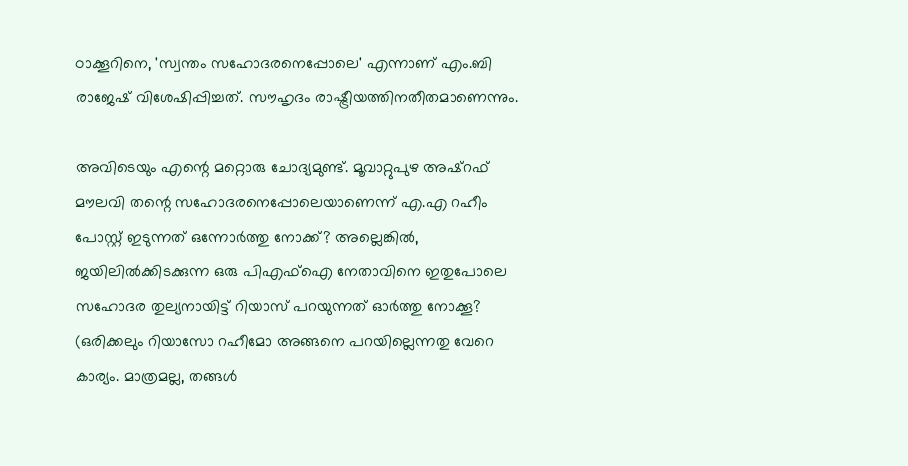ഠാക്കൂറിനെ, 'സ്വന്തം സഹോദരനെപ്പോലെ' എന്നാണ് എം.ബി രാജേഷ് വിശേഷിപ്പിച്ചത്. സൗഹൃദം രാഷ്ട്രീയത്തിനതീതമാണെന്നും.

അവിടെയും എന്റെ മറ്റൊരു ചോദ്യമുണ്ട്. മൂവാറ്റുപുഴ അഷ്റഫ് മൗലവി തന്റെ സഹോദരനെപ്പോലെയാണെന്ന് എ.എ റഹീം പോസ്റ്റ് ഇടുന്നത് ഒന്നോർത്തു നോക്ക്? അല്ലെങ്കിൽ, ജയിലിൽക്കിടക്കുന്ന ഒരു പിഎഫ്‌ഐ നേതാവിനെ ഇതുപോലെ സഹോദര തുല്യനായിട്ട് റിയാസ് പറയുന്നത് ഓർത്തു നോക്കൂ? (ഒരിക്കലും റിയാസോ റഹീമോ അങ്ങനെ പറയില്ലെന്നതു വേറെ കാര്യം. മാത്രമല്ല, തങ്ങൾ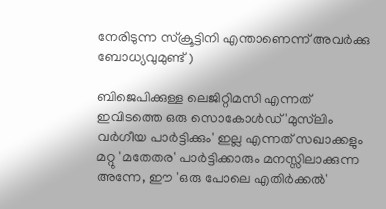നേരിടുന്ന സ്‌ക്രൂട്ടിനി എന്താണെന്ന് അവർക്കു ബോധ്യവുമുണ്ട് )

ബിജെപിക്കുള്ള ലെജിറ്റിമസി എന്നത് ഇവിടത്തെ ഒരു സൊകോൾഡ് 'മുസ്‌ലിം വർഗീയ പാർട്ടിക്കും' ഇല്ല എന്നത് സഖാക്കളും മറ്റു 'മതേതര' പാർട്ടിക്കാരും മനസ്സിലാക്കുന്ന അന്നേ, ഈ 'ഒരു പോലെ എതിർക്കൽ'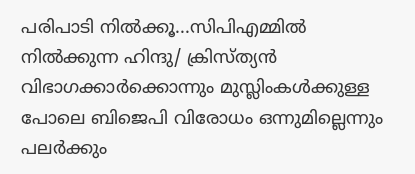പരിപാടി നിൽക്കൂ...സിപിഎമ്മിൽ നിൽക്കുന്ന ഹിന്ദു/ ക്രിസ്ത്യൻ വിഭാഗക്കാർക്കൊന്നും മുസ്ലിംകൾക്കുള്ള പോലെ ബിജെപി വിരോധം ഒന്നുമില്ലെന്നും പലർക്കും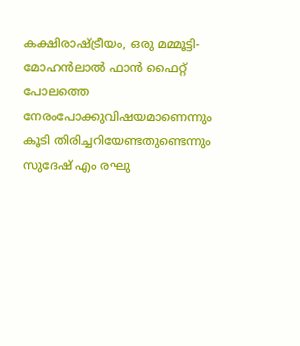കക്ഷിരാഷ്ട്രീയം, ഒരു മമ്മൂട്ടി- മോഹൻലാൽ ഫാൻ ഫൈറ്റ് പോലത്തെ നേരംപോക്കുവിഷയമാണെന്നും കൂടി തിരിച്ചറിയേണ്ടതുണ്ടെന്നും സുദേഷ് എം രഘു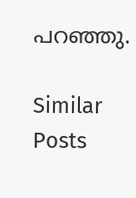പറഞ്ഞു.

Similar Posts